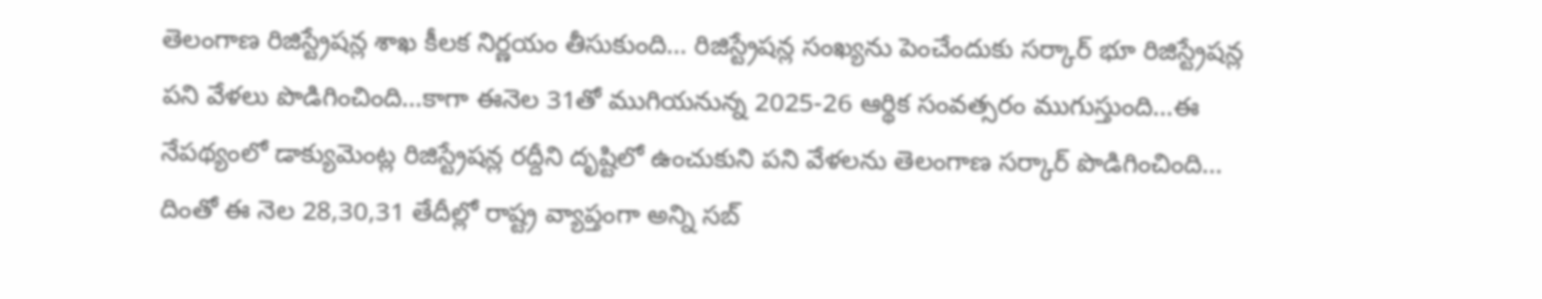తెలంగాణ రిజిస్ట్రేషన్ల శాఖ కీలక నిర్ణయం తీసుకుంది… రిజిస్ట్రేషన్ల సంఖ్యను పెంచేందుకు సర్కార్ భూ రిజిస్ట్రేషన్ల పని వేళలు పొడిగించింది…కాగా ఈనెల 31తో ముగియనున్న 2025-26 ఆర్థిక సంవత్సరం ముగుస్తుంది…ఈ నేపథ్యంలో డాక్యుమెంట్ల రిజిస్ట్రేషన్ల రద్దీని దృష్టిలో ఉంచుకుని పని వేళలను తెలంగాణ సర్కార్ పొడిగించింది… దింతో ఈ నెల 28,30,31 తేదీల్లో రాష్ట్ర వ్యాప్తంగా అన్ని సబ్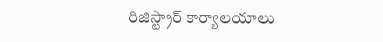రిజిస్ట్రార్ కార్యాలయాలు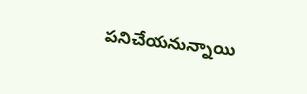పనిచేయనున్నాయి